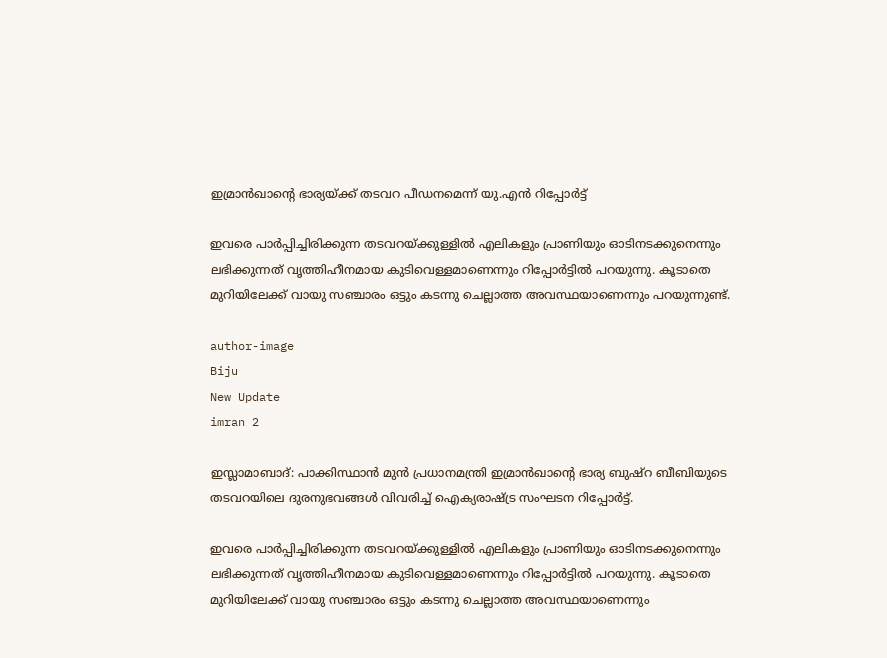ഇമ്രാന്‍ഖാന്റെ ഭാര്യയ്ക്ക് തടവറ പീഡനമെന്ന് യു.എന്‍ റിപ്പോര്‍ട്ട്

ഇവരെ പാര്‍പ്പിച്ചിരിക്കുന്ന തടവറയ്ക്കുള്ളില്‍ എലികളും പ്രാണിയും ഓടിനടക്കുനെന്നും ലഭിക്കുന്നത് വൃത്തിഹീനമായ കുടിവെള്ളമാണെന്നും റിപ്പോര്‍ട്ടില്‍ പറയുന്നു. കൂടാതെ മുറിയിലേക്ക് വായു സഞ്ചാരം ഒട്ടും കടന്നു ചെല്ലാത്ത അവസ്ഥയാണെന്നും പറയുന്നുണ്ട്.

author-image
Biju
New Update
imran 2

ഇസ്ലാമാബാദ്: പാക്കിസ്ഥാന്‍ മുന്‍ പ്രധാനമന്ത്രി ഇമ്രാന്‍ഖാന്റെ ഭാര്യ ബുഷ്‌റ ബീബിയുടെ തടവറയിലെ ദുരനുഭവങ്ങള്‍ വിവരിച്ച് ഐക്യരാഷ്ട്ര സംഘടന റിപ്പോര്‍ട്ട്.

ഇവരെ പാര്‍പ്പിച്ചിരിക്കുന്ന തടവറയ്ക്കുള്ളില്‍ എലികളും പ്രാണിയും ഓടിനടക്കുനെന്നും ലഭിക്കുന്നത് വൃത്തിഹീനമായ കുടിവെള്ളമാണെന്നും റിപ്പോര്‍ട്ടില്‍ പറയുന്നു. കൂടാതെ മുറിയിലേക്ക് വായു സഞ്ചാരം ഒട്ടും കടന്നു ചെല്ലാത്ത അവസ്ഥയാണെന്നും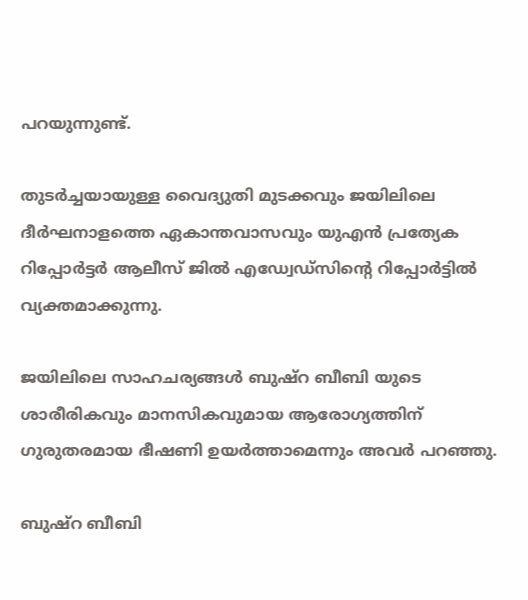പറയുന്നുണ്ട്.

തുടര്‍ച്ചയായുള്ള വൈദ്യുതി മുടക്കവും ജയിലിലെ ദീര്‍ഘനാളത്തെ ഏകാന്തവാസവും യുഎന്‍ പ്രത്യേക റിപ്പോര്‍ട്ടര്‍ ആലീസ് ജില്‍ എഡ്വേഡ്സിന്റെ റിപ്പോര്‍ട്ടില്‍ വ്യക്തമാക്കുന്നു.

ജയിലിലെ സാഹചര്യങ്ങള്‍ ബുഷ്‌റ ബീബി യുടെ ശാരീരികവും മാനസികവുമായ ആരോഗ്യത്തിന് ഗുരുതരമായ ഭീഷണി ഉയര്‍ത്താമെന്നും അവര്‍ പറഞ്ഞു.

ബുഷ്‌റ ബീബി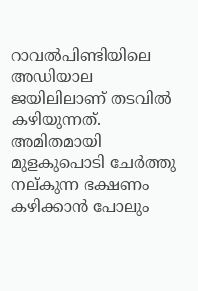റാവല്‍പിണ്ടിയിലെ അഡിയാല ജയിലിലാണ് തടവില്‍ കഴിയുന്നത്. അമിതമായി മുളകുപൊടി ചേര്‍ത്തു നല്കുന്ന ഭക്ഷണം കഴിക്കാന്‍ പോലും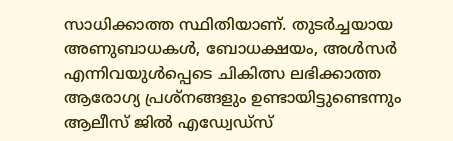സാധിക്കാത്ത സ്ഥിതിയാണ്. തുടര്‍ച്ചയായ അണുബാധകള്‍, ബോധക്ഷയം, അള്‍സര്‍ എന്നിവയുള്‍പ്പെടെ ചികിത്സ ലഭിക്കാത്ത ആരോഗ്യ പ്രശ്നങ്ങളും ഉണ്ടായിട്ടുണ്ടെന്നും ആലീസ് ജില്‍ എഡ്വേഡ്സ്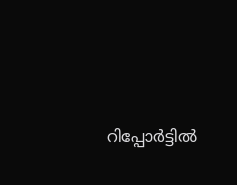റിപ്പോര്‍ട്ടില്‍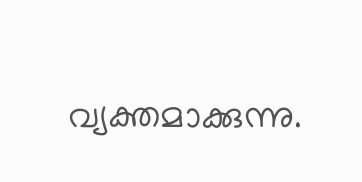വ്യക്തമാക്കുന്നു.